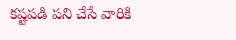కష్టపడి పని చేసే వారికి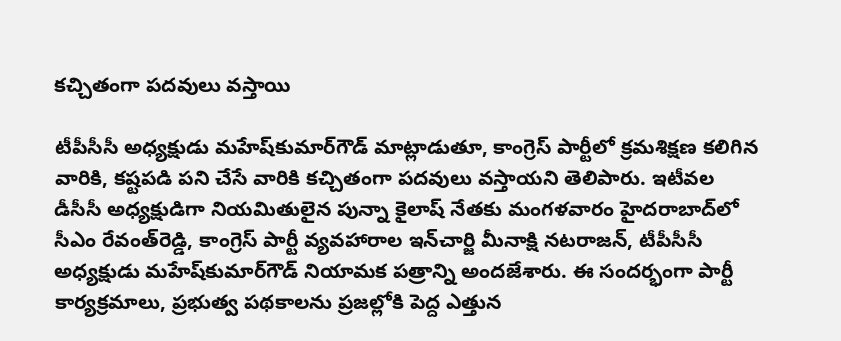కచ్చితంగా పదవులు వస్తాయి

టీపీసీసీ అధ్యక్షుడు మహేష్‌కుమార్‌గౌడ్‌ మాట్లాడుతూ, కాంగ్రెస్‌ పార్టీలో క్రమశిక్షణ కలిగిన వారికి, కష్టపడి పని చేసే వారికి కచ్చితంగా పదవులు వస్తాయని తెలిపారు. ఇటీవల డీసీసీ అధ్యక్షుడిగా నియమితులైన పున్నా కైలాష్‌ నేతకు మంగళవారం హైదరాబాద్‌లో సీఎం రేవంత్‌రెడ్డి, కాంగ్రెస్‌ పార్టీ వ్యవహారాల ఇన్‌చార్జి మీనాక్షి నటరాజన్‌, టీపీసీసీ అధ్యక్షుడు మహేష్‌కుమార్‌గౌడ్‌ నియామక పత్రాన్ని అందజేశారు. ఈ సందర్భంగా పార్టీ కార్యక్రమాలు, ప్రభుత్వ పథకాలను ప్రజల్లోకి పెద్ద ఎత్తున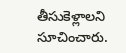తీసుకెళ్లాలని సూచించారు.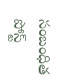సంబంధిత పోస్ట్